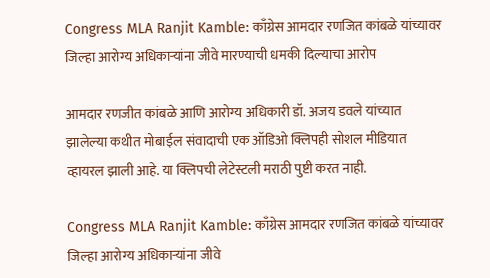Congress MLA Ranjit Kamble: काँग्रेस आमदार रणजित कांबळे यांच्यावर जिल्हा आरोग्य अधिकाऱ्यांना जीवे मारण्याची धमकी दिल्याचा आरोप

आमदार रणजीत कांबळे आणि आरोग्य अधिकारी डॉ. अजय डवले यांच्यात झालेल्या कथीत मोबाईल संवादाची एक ऑडिओ क्लिपही सोशल मीडियात व्हायरल झाली आहे. या क्लिपची लेटेस्टली मराठी पुष्टी करत नाही.

Congress MLA Ranjit Kamble: काँग्रेस आमदार रणजित कांबळे यांच्यावर जिल्हा आरोग्य अधिकाऱ्यांना जीवे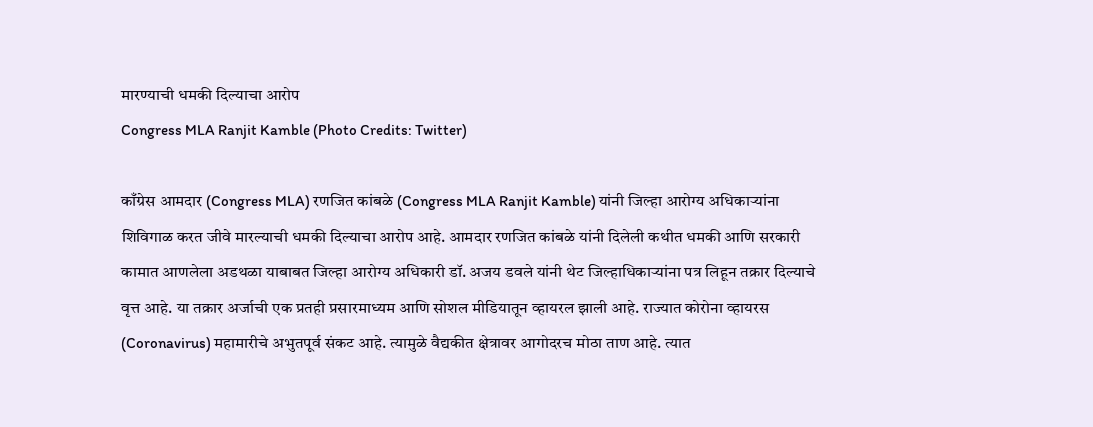मारण्याची धमकी दिल्याचा आरोप
Congress MLA Ranjit Kamble (Photo Credits: Twitter)

काँग्रेस आमदार (Congress MLA) रणजित कांबळे (Congress MLA Ranjit Kamble) यांनी जिल्हा आरोग्य अधिकाऱ्यांना शिविगाळ करत जीवे मारल्याची धमकी दिल्याचा आरोप आहे. आमदार रणजित कांबळे यांनी दिलेली कथीत धमकी आणि सरकारी कामात आणलेला अडथळा याबाबत जिल्हा आरोग्य अधिकारी डॉ. अजय डवले यांनी थेट जिल्हाधिकाऱ्यांना पत्र लिहून तक्रार दिल्याचे वृत्त आहे. या तक्रार अर्जाची एक प्रतही प्रसारमाध्यम आणि सोशल मीडियातून व्हायरल झाली आहे. राज्यात कोरोना व्हायरस (Coronavirus) महामारीचे अभुतपूर्व संकट आहे. त्यामुळे वैद्यकीत क्षेत्रावर आगोदरच मोठा ताण आहे. त्यात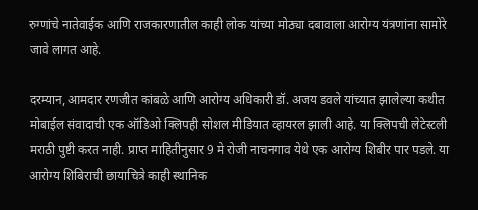रुग्णांचे नातेवाईक आणि राजकारणातील काही लोक यांच्या मोठ्या दबावाला आरोग्य यंत्रणांना सामोरे जावे लागत आहे.

दरम्यान, आमदार रणजीत कांबळे आणि आरोग्य अधिकारी डॉ. अजय डवले यांच्यात झालेल्या कथीत मोबाईल संवादाची एक ऑडिओ क्लिपही सोशल मीडियात व्हायरल झाली आहे. या क्लिपची लेटेस्टली मराठी पुष्टी करत नाही. प्राप्त माहितीनुसार 9 मे रोजी नाचनगाव येथे एक आरोग्य शिबीर पार पडले. या आरोग्य शिबिराची छायाचित्रे काही स्थानिक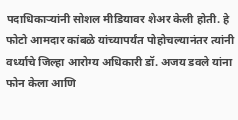पदाधिकाऱ्यांनी सोशल मीडियावर शेअर केली होती. हे फोटो आमदार कांबळे यांच्यापर्यंत पोहोचल्यानंतर त्यांनी वर्ध्याचे जिल्हा आरोग्य अधिकारी डॉ. अजय डवले यांना फोन केला आणि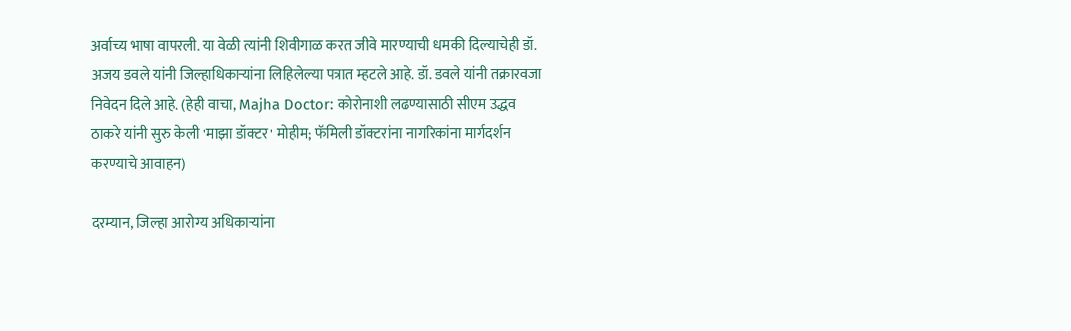अर्वाच्य भाषा वापरली. या वेळी त्यांनी शिवीगाळ करत जीवे मारण्याची धमकी दिल्याचेही डॉ. अजय डवले यांनी जिल्हाधिकाऱ्यांना लिहिलेल्या पत्रात म्हटले आहे. डॉ. डवले यांनी तक्रारवजा निवेदन दिले आहे. (हेही वाचा, Majha Doctor: कोरोनाशी लढण्यासाठी सीएम उद्धव ठाकरे यांनी सुरु केली 'माझा डॉक्टर' मोहीम; फॅमिली डॉक्टरांना नागरिकांना मार्गदर्शन करण्याचे आवाहन)

दरम्यान, जिल्हा आरोग्य अधिकाऱ्यांना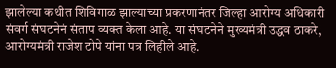झालेल्या कथीत शिविगाळ झाल्याच्या प्रकरणानंतर जिल्हा आरोग्य अधिकारी संवर्ग संघटनेनं संताप व्यक्त केला आहे. या संघटनेने मुख्यमंत्री उद्धव ठाकरे, आरोग्यमंत्री राजेश टोपे यांना पत्र लिहीले आहे.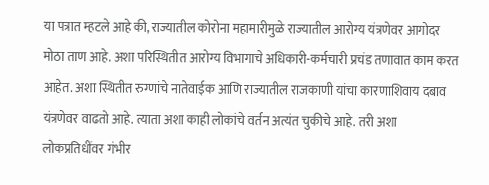या पत्रात म्हटले आहे की, राज्यातील कोरोना महामारीमुळे राज्यातील आरोग्य यंत्रणेवर आगोदर मोठा ताण आहे. अशा परिस्थितीत आरोग्य विभागाचे अधिकारी-कर्मचारी प्रचंड तणावात काम करत आहेत. अशा स्थितीत रुग्णांचे नातेवाईक आणि राज्यातील राजकाणी यांचा कारणाशिवाय दबाव यंत्रणेवर वाढतो आहे. त्याता अशा काही लोकांचे वर्तन अत्यंत चुकीचे आहे. तरी अशा लोकप्रतिधींवर गंभीर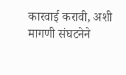कारवाई करावी, अशी मागणी संघटनेने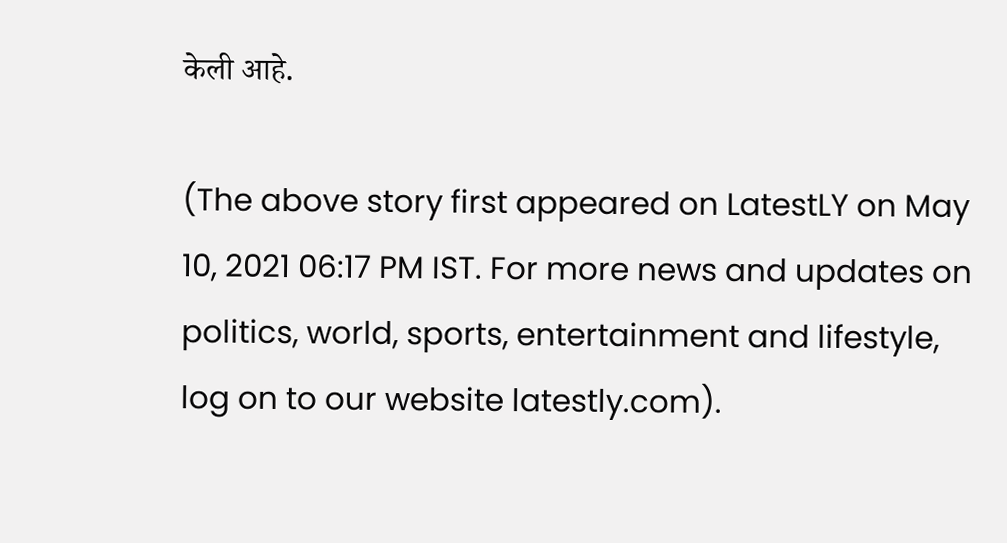केली आहे.

(The above story first appeared on LatestLY on May 10, 2021 06:17 PM IST. For more news and updates on politics, world, sports, entertainment and lifestyle, log on to our website latestly.com).